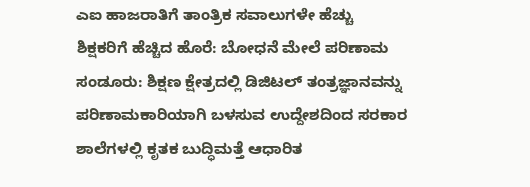ಎಐ ಹಾಜರಾತಿಗೆ ತಾಂತ್ರಿಕ ಸವಾಲುಗಳೇ ಹೆಚ್ಚು
ಶಿಕ್ಷಕರಿಗೆ ಹೆಚ್ಚಿದ ಹೊರೆ: ಬೋಧನೆ ಮೇಲೆ ಪರಿಣಾಮ
ಸಂಡೂರು: ಶಿಕ್ಷಣ ಕ್ಷೇತ್ರದಲ್ಲಿ ಡಿಜಿಟಲ್ ತಂತ್ರಜ್ಞಾನವನ್ನು ಪರಿಣಾಮಕಾರಿಯಾಗಿ ಬಳಸುವ ಉದ್ದೇಶದಿಂದ ಸರಕಾರ ಶಾಲೆಗಳಲ್ಲಿ ಕೃತಕ ಬುದ್ಧಿಮತ್ತೆ ಆಧಾರಿತ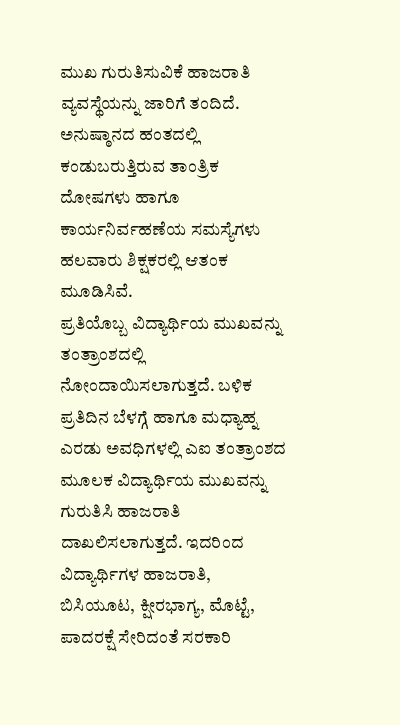ಮುಖ ಗುರುತಿಸುವಿಕೆ ಹಾಜರಾತಿ ವ್ಯವಸ್ಥೆಯನ್ನು ಜಾರಿಗೆ ತಂದಿದೆ. ಅನುಷ್ಠಾನದ ಹಂತದಲ್ಲಿ ಕಂಡುಬರುತ್ತಿರುವ ತಾಂತ್ರಿಕ ದೋಷಗಳು ಹಾಗೂ ಕಾರ್ಯನಿರ್ವಹಣೆಯ ಸಮಸ್ಯೆಗಳು ಹಲವಾರು ಶಿಕ್ಷಕರಲ್ಲಿ ಆತಂಕ ಮೂಡಿಸಿವೆ.
ಪ್ರತಿಯೊಬ್ಬ ವಿದ್ಯಾರ್ಥಿಯ ಮುಖವನ್ನು ತಂತ್ರಾಂಶದಲ್ಲಿ ನೋಂದಾಯಿಸಲಾಗುತ್ತದೆ. ಬಳಿಕ ಪ್ರತಿದಿನ ಬೆಳಗ್ಗೆ ಹಾಗೂ ಮಧ್ಯಾಹ್ನ ಎರಡು ಅವಧಿಗಳಲ್ಲಿ ಎಐ ತಂತ್ರಾಂಶದ ಮೂಲಕ ವಿದ್ಯಾರ್ಥಿಯ ಮುಖವನ್ನು ಗುರುತಿಸಿ ಹಾಜರಾತಿ ದಾಖಲಿಸಲಾಗುತ್ತದೆ. ಇದರಿಂದ ವಿದ್ಯಾರ್ಥಿಗಳ ಹಾಜರಾತಿ, ಬಿಸಿಯೂಟ, ಕ್ಷೀರಭಾಗ್ಯ, ಮೊಟ್ಟೆ, ಪಾದರಕ್ಷೆ ಸೇರಿದಂತೆ ಸರಕಾರಿ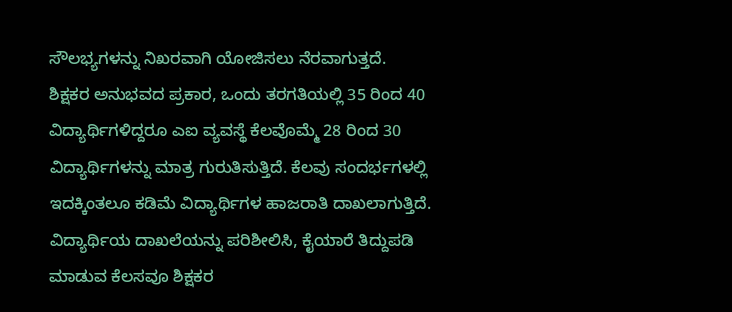ಸೌಲಭ್ಯಗಳನ್ನು ನಿಖರವಾಗಿ ಯೋಜಿಸಲು ನೆರವಾಗುತ್ತದೆ.
ಶಿಕ್ಷಕರ ಅನುಭವದ ಪ್ರಕಾರ, ಒಂದು ತರಗತಿಯಲ್ಲಿ 35 ರಿಂದ 40 ವಿದ್ಯಾರ್ಥಿಗಳಿದ್ದರೂ ಎಐ ವ್ಯವಸ್ಥೆ ಕೆಲವೊಮ್ಮೆ 28 ರಿಂದ 30 ವಿದ್ಯಾರ್ಥಿಗಳನ್ನು ಮಾತ್ರ ಗುರುತಿಸುತ್ತಿದೆ. ಕೆಲವು ಸಂದರ್ಭಗಳಲ್ಲಿ ಇದಕ್ಕಿಂತಲೂ ಕಡಿಮೆ ವಿದ್ಯಾರ್ಥಿಗಳ ಹಾಜರಾತಿ ದಾಖಲಾಗುತ್ತಿದೆ. ವಿದ್ಯಾರ್ಥಿಯ ದಾಖಲೆಯನ್ನು ಪರಿಶೀಲಿಸಿ, ಕೈಯಾರೆ ತಿದ್ದುಪಡಿ ಮಾಡುವ ಕೆಲಸವೂ ಶಿಕ್ಷಕರ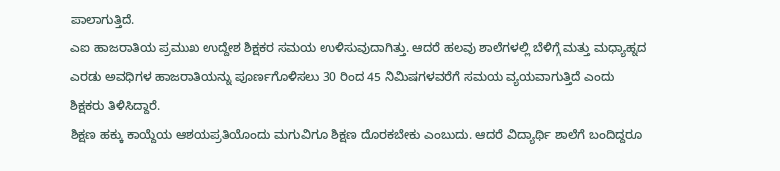ಪಾಲಾಗುತ್ತಿದೆ.
ಎಐ ಹಾಜರಾತಿಯ ಪ್ರಮುಖ ಉದ್ದೇಶ ಶಿಕ್ಷಕರ ಸಮಯ ಉಳಿಸುವುದಾಗಿತ್ತು. ಆದರೆ ಹಲವು ಶಾಲೆಗಳಲ್ಲಿ ಬೆಳಿಗ್ಗೆ ಮತ್ತು ಮಧ್ಯಾಹ್ನದ ಎರಡು ಅವಧಿಗಳ ಹಾಜರಾತಿಯನ್ನು ಪೂರ್ಣಗೊಳಿಸಲು 30 ರಿಂದ 45 ನಿಮಿಷಗಳವರೆಗೆ ಸಮಯ ವ್ಯಯವಾಗುತ್ತಿದೆ ಎಂದು ಶಿಕ್ಷಕರು ತಿಳಿಸಿದ್ದಾರೆ.
ಶಿಕ್ಷಣ ಹಕ್ಕು ಕಾಯ್ದೆಯ ಆಶಯಪ್ರತಿಯೊಂದು ಮಗುವಿಗೂ ಶಿಕ್ಷಣ ದೊರಕಬೇಕು ಎಂಬುದು. ಆದರೆ ವಿದ್ಯಾರ್ಥಿ ಶಾಲೆಗೆ ಬಂದಿದ್ದರೂ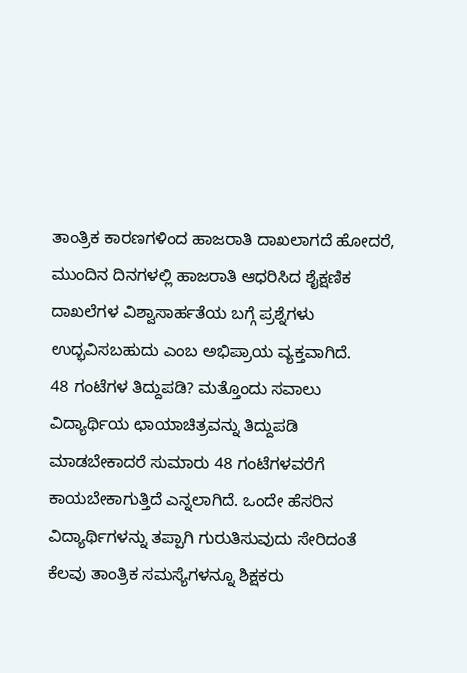ತಾಂತ್ರಿಕ ಕಾರಣಗಳಿಂದ ಹಾಜರಾತಿ ದಾಖಲಾಗದೆ ಹೋದರೆ, ಮುಂದಿನ ದಿನಗಳಲ್ಲಿ ಹಾಜರಾತಿ ಆಧರಿಸಿದ ಶೈಕ್ಷಣಿಕ ದಾಖಲೆಗಳ ವಿಶ್ವಾಸಾರ್ಹತೆಯ ಬಗ್ಗೆ ಪ್ರಶ್ನೆಗಳು ಉದ್ಭವಿಸಬಹುದು ಎಂಬ ಅಭಿಪ್ರಾಯ ವ್ಯಕ್ತವಾಗಿದೆ.
48 ಗಂಟೆಗಳ ತಿದ್ದುಪಡಿ? ಮತ್ತೊಂದು ಸವಾಲು
ವಿದ್ಯಾರ್ಥಿಯ ಛಾಯಾಚಿತ್ರವನ್ನು ತಿದ್ದುಪಡಿ ಮಾಡಬೇಕಾದರೆ ಸುಮಾರು 48 ಗಂಟೆಗಳವರೆಗೆ ಕಾಯಬೇಕಾಗುತ್ತಿದೆ ಎನ್ನಲಾಗಿದೆ. ಒಂದೇ ಹೆಸರಿನ ವಿದ್ಯಾರ್ಥಿಗಳನ್ನು ತಪ್ಪಾಗಿ ಗುರುತಿಸುವುದು ಸೇರಿದಂತೆ ಕೆಲವು ತಾಂತ್ರಿಕ ಸಮಸ್ಯೆಗಳನ್ನೂ ಶಿಕ್ಷಕರು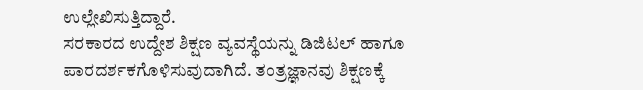ಉಲ್ಲೇಖಿಸುತ್ತಿದ್ದಾರೆ.
ಸರಕಾರದ ಉದ್ದೇಶ ಶಿಕ್ಷಣ ವ್ಯವಸ್ಥೆಯನ್ನು ಡಿಜಿಟಲ್ ಹಾಗೂ ಪಾರದರ್ಶಕಗೊಳಿಸುವುದಾಗಿದೆ. ತಂತ್ರಜ್ಞಾನವು ಶಿಕ್ಷಣಕ್ಕೆ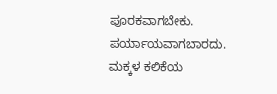ಪೂರಕವಾಗಬೇಕು. ಪರ್ಯಾಯವಾಗಬಾರದು. ಮಕ್ಕಳ ಕಲಿಕೆಯ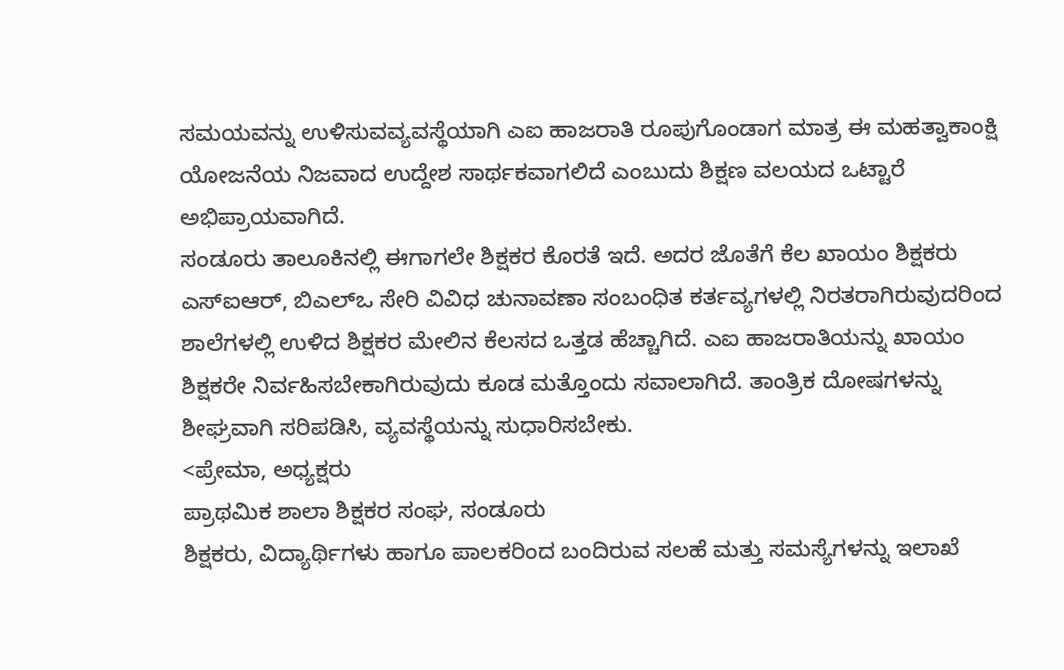ಸಮಯವನ್ನು ಉಳಿಸುವವ್ಯವಸ್ಥೆಯಾಗಿ ಎಐ ಹಾಜರಾತಿ ರೂಪುಗೊಂಡಾಗ ಮಾತ್ರ ಈ ಮಹತ್ವಾಕಾಂಕ್ಷಿ ಯೋಜನೆಯ ನಿಜವಾದ ಉದ್ದೇಶ ಸಾರ್ಥಕವಾಗಲಿದೆ ಎಂಬುದು ಶಿಕ್ಷಣ ವಲಯದ ಒಟ್ಟಾರೆ ಅಭಿಪ್ರಾಯವಾಗಿದೆ.
ಸಂಡೂರು ತಾಲೂಕಿನಲ್ಲಿ ಈಗಾಗಲೇ ಶಿಕ್ಷಕರ ಕೊರತೆ ಇದೆ. ಅದರ ಜೊತೆಗೆ ಕೆಲ ಖಾಯಂ ಶಿಕ್ಷಕರು ಎಸ್ಐಆರ್, ಬಿಎಲ್ಒ ಸೇರಿ ವಿವಿಧ ಚುನಾವಣಾ ಸಂಬಂಧಿತ ಕರ್ತವ್ಯಗಳಲ್ಲಿ ನಿರತರಾಗಿರುವುದರಿಂದ ಶಾಲೆಗಳಲ್ಲಿ ಉಳಿದ ಶಿಕ್ಷಕರ ಮೇಲಿನ ಕೆಲಸದ ಒತ್ತಡ ಹೆಚ್ಚಾಗಿದೆ. ಎಐ ಹಾಜರಾತಿಯನ್ನು ಖಾಯಂ ಶಿಕ್ಷಕರೇ ನಿರ್ವಹಿಸಬೇಕಾಗಿರುವುದು ಕೂಡ ಮತ್ತೊಂದು ಸವಾಲಾಗಿದೆ. ತಾಂತ್ರಿಕ ದೋಷಗಳನ್ನು ಶೀಘ್ರವಾಗಿ ಸರಿಪಡಿಸಿ, ವ್ಯವಸ್ಥೆಯನ್ನು ಸುಧಾರಿಸಬೇಕು.
<ಪ್ರೇಮಾ, ಅಧ್ಯಕ್ಷರು
ಪ್ರಾಥಮಿಕ ಶಾಲಾ ಶಿಕ್ಷಕರ ಸಂಘ, ಸಂಡೂರು
ಶಿಕ್ಷಕರು, ವಿದ್ಯಾರ್ಥಿಗಳು ಹಾಗೂ ಪಾಲಕರಿಂದ ಬಂದಿರುವ ಸಲಹೆ ಮತ್ತು ಸಮಸ್ಯೆಗಳನ್ನು ಇಲಾಖೆ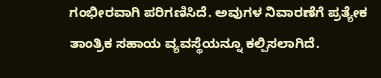ಗಂಭೀರವಾಗಿ ಪರಿಗಣಿಸಿದೆ. ಅವುಗಳ ನಿವಾರಣೆಗೆ ಪ್ರತ್ಯೇಕ ತಾಂತ್ರಿಕ ಸಹಾಯ ವ್ಯವಸ್ಥೆಯನ್ನೂ ಕಲ್ಪಿಸಲಾಗಿದೆ.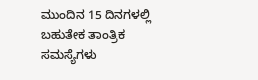ಮುಂದಿನ 15 ದಿನಗಳಲ್ಲಿ ಬಹುತೇಕ ತಾಂತ್ರಿಕ ಸಮಸ್ಯೆಗಳು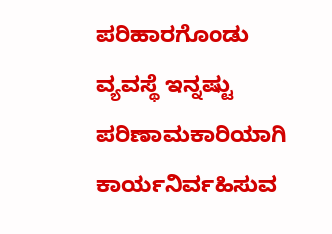ಪರಿಹಾರಗೊಂಡು ವ್ಯವಸ್ಥೆ ಇನ್ನಷ್ಟು ಪರಿಣಾಮಕಾರಿಯಾಗಿ ಕಾರ್ಯನಿರ್ವಹಿಸುವ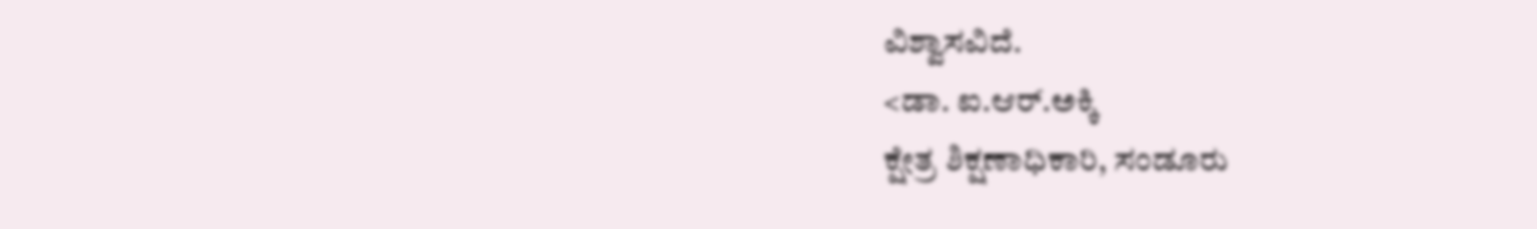ವಿಶ್ವಾಸವಿದೆ.
<ಡಾ. ಐ.ಆರ್.ಅಕ್ಕಿ
ಕ್ಷೇತ್ರ ಶಿಕ್ಷಣಾಧಿಕಾರಿ, ಸಂಡೂರು